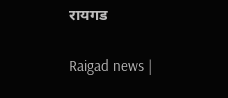रायगड

Raigad news |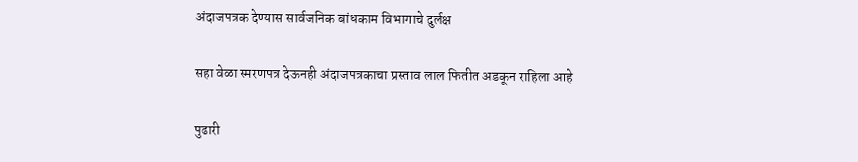अंदाजपत्रक देण्यास सार्वजनिक बांधकाम विभागाचे दुर्लक्ष

सहा वेळा स्मरणपत्र देऊनही अंदाजपत्रकाचा प्रस्ताव लाल फितीत अडकून राहिला आहे

पुढारी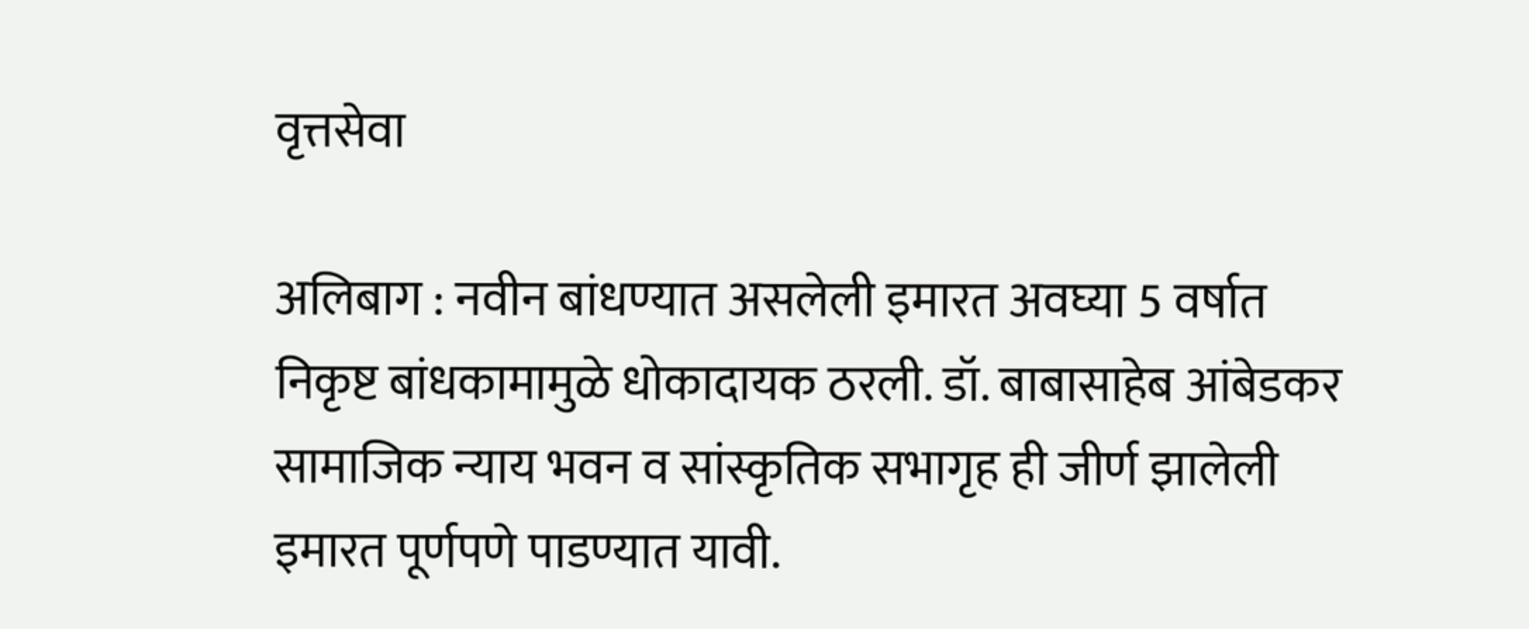वृत्तसेवा

अलिबाग : नवीन बांधण्यात असलेली इमारत अवघ्या 5 वर्षात निकृष्ट बांधकामामुळे धोकादायक ठरली. डॉ. बाबासाहेब आंबेडकर सामाजिक न्याय भवन व सांस्कृतिक सभागृह ही जीर्ण झालेली इमारत पूर्णपणे पाडण्यात यावी.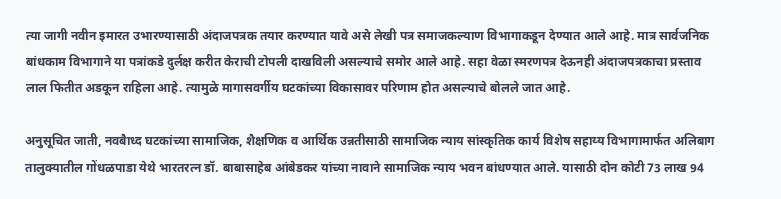त्या जागी नवीन इमारत उभारण्यासाठी अंदाजपत्रक तयार करण्यात यावे असे लेखी पत्र समाजकल्याण विभागाकडून देण्यात आले आहे. मात्र सार्वजनिक बांधकाम विभागाने या पत्रांकडे दुर्लक्ष करीत केराची टोपली दाखविली असल्याचे समोर आले आहे. सहा वेळा स्मरणपत्र देऊनही अंदाजपत्रकाचा प्रस्ताव लाल फितीत अडकून राहिला आहे. त्यामुळे मागासवर्गीय घटकांच्या विकासावर परिणाम होत असल्याचे बोलले जात आहे.

अनुसूचित जाती, नवबैाध्द घटकांच्या सामाजिक, शैक्षणिक व आर्थिक उन्नतीसाठी सामाजिक न्याय सांस्कृतिक कार्य विशेष सहाय्य विभागामार्फत अलिबाग तालुक्यातील गोंधळपाडा येथे भारतरत्न डॉ. बाबासाहेब आंबेडकर यांच्या नावाने सामाजिक न्याय भवन बांधण्यात आले. यासाठी दोन कोटी 73 लाख 94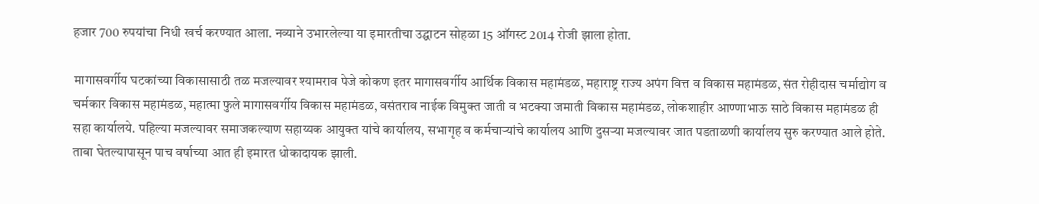हजार 700 रुपयांचा निधी खर्च करण्यात आला. नव्याने उभारलेल्या या इमारतीचा उद्घाटन सोहळा 15 ऑगस्ट 2014 रोजी झाला होता.

मागासवर्गीय घटकांच्या विकासासाठी तळ मजल्यावर श्यामराव पेजे कोकण इतर मागासवर्गीय आर्थिक विकास महामंडळ, महाराष्ट्र राज्य अपंग वित्त व विकास महामंडळ, संत रोहीदास चर्माद्योग व चर्मकार विकास महामंडळ, महात्मा फुले मागासवर्गीय विकास महामंडळ, वसंतराव नाईक विमुक्त जाती व भटक्या जमाती विकास महामंडळ, लोकशाहीर आण्णाभाऊ साठे विकास महामंडळ ही सहा कार्यालये. पहिल्या मजल्यावर समाजकल्याण सहाय्यक आयुक्त यांचे कार्यालय, सभागृह व कर्मचाऱ्यांचे कार्यालय आणि दुसऱ्या मजल्यावर जात पडताळणी कार्यालय सुरु करण्यात आले होते. ताबा घेतल्यापासून पाच वर्षाच्या आत ही इमारत धोकादायक झाली.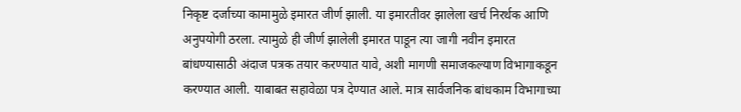निकृष्ट दर्जाच्या कामामुळे इमारत जीर्ण झाली. या इमारतीवर झालेला खर्च निरर्थक आणि अनुपयोगी ठरला. त्यामुळे ही जीर्ण झालेली इमारत पाडून त्या जागी नवीन इमारत बांधण्यासाठी अंदाज पत्रक तयार करण्यात यावे, अशी मागणी समाजकल्याण विभागाकडून करण्यात आली. याबाबत सहावेळा पत्र देण्यात आले. मात्र सार्वजनिक बांधकाम विभागाच्या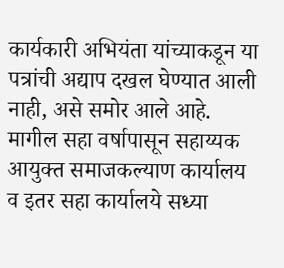कार्यकारी अभियंता यांच्याकडून या पत्रांची अद्याप दखल घेण्यात आली नाही, असे समोर आले आहे. मागील सहा वर्षापासून सहाय्यक आयुक्त समाजकल्याण कार्यालय व इतर सहा कार्यालये सध्या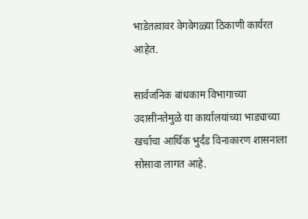भाडेतत्वावर वेगवेगळ्या ठिकाणी कार्यरत आहेत.

सार्वजनिक बांधकाम विभागाच्या उदासीनतेमुळे या कार्यालयांच्या भाड्याच्या खर्चाचा आर्थिक भुर्दंड विनाकारण शासनाला सोसावा लागत आहे.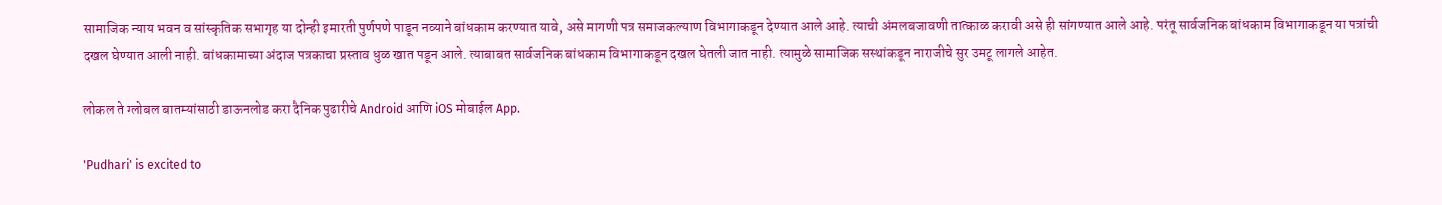सामाजिक न्याय भवन व सांस्कृतिक सभागृह या दोन्ही इमारती पुर्णपणे पाडून नव्याने बांधकाम करण्यात यावे, असे मागणी पत्र समाजकल्याण विभागाकडून देण्यात आले आहे. त्याची अंमलबजावणी तात्काळ करावी असे ही सांगण्यात आले आहे. परंतू सार्वजनिक बांधकाम विभागाकडून या पत्रांची दखल घेण्यात आली नाही. बांधकामाच्या अंदाज पत्रकाचा प्रस्ताव धुळ खात पडून आले. त्याबाबत सार्वजनिक बांधकाम विभागाकडून दखल घेतली जात नाही. त्यामुळे सामाजिक सस्थांकडून नाराजीचे सुर उमटू लागले आहेत.

लोकल ते ग्लोबल बातम्यांसाठी डाऊनलोड करा दैनिक पुढारीचे Android आणि iOS मोबाईल App.

'Pudhari' is excited to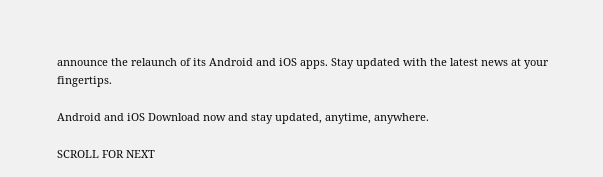announce the relaunch of its Android and iOS apps. Stay updated with the latest news at your fingertips.

Android and iOS Download now and stay updated, anytime, anywhere.

SCROLL FOR NEXT